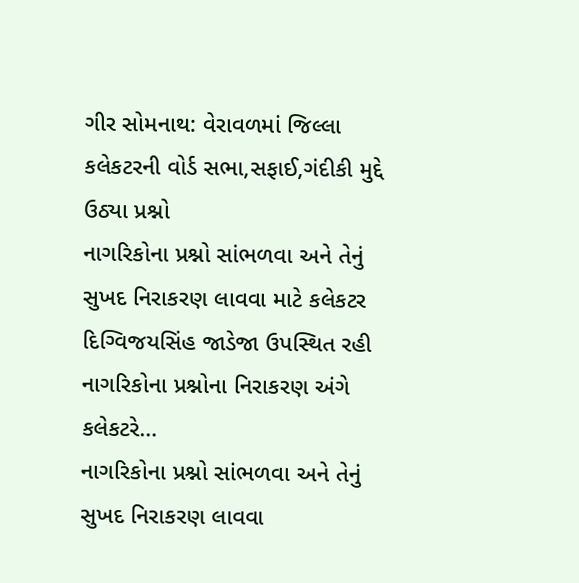ગીર સોમનાથ: વેરાવળમાં જિલ્લા કલેકટરની વોર્ડ સભા,સફાઈ,ગંદીકી મુદ્દે ઉઠ્યા પ્રશ્નો
નાગરિકોના પ્રશ્નો સાંભળવા અને તેનું સુખદ નિરાકરણ લાવવા માટે કલેકટર દિગ્વિજયસિંહ જાડેજા ઉપસ્થિત રહી નાગરિકોના પ્રશ્નોના નિરાકરણ અંગે કલેકટરે…
નાગરિકોના પ્રશ્નો સાંભળવા અને તેનું સુખદ નિરાકરણ લાવવા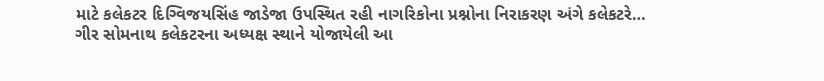માટે કલેકટર દિગ્વિજયસિંહ જાડેજા ઉપસ્થિત રહી નાગરિકોના પ્રશ્નોના નિરાકરણ અંગે કલેકટરે…
ગીર સોમનાથ કલેકટરના અધ્યક્ષ સ્થાને યોજાયેલી આ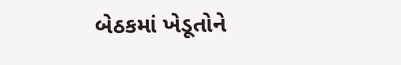બેઠકમાં ખેડૂતોને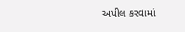અપીલ કરવામાં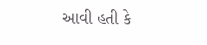આવી હતી કે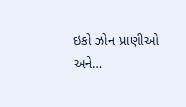ઇકો ઝોન પ્રાણીઓ અને…